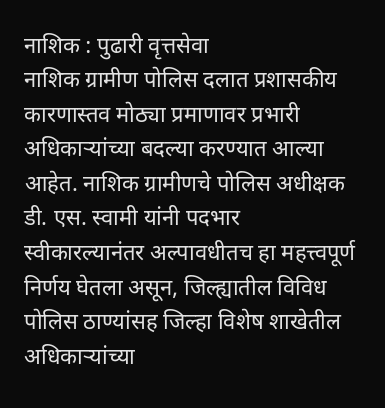नाशिक : पुढारी वृत्तसेवा
नाशिक ग्रामीण पोलिस दलात प्रशासकीय कारणास्तव मोठ्या प्रमाणावर प्रभारी अधिकाऱ्यांच्या बदल्या करण्यात आल्या आहेत. नाशिक ग्रामीणचे पोलिस अधीक्षक डी. एस. स्वामी यांनी पदभार स्वीकारल्यानंतर अल्पावधीतच हा महत्त्वपूर्ण निर्णय घेतला असून, जिल्ह्यातील विविध पोलिस ठाण्यांसह जिल्हा विशेष शाखेतील अधिकाऱ्यांच्या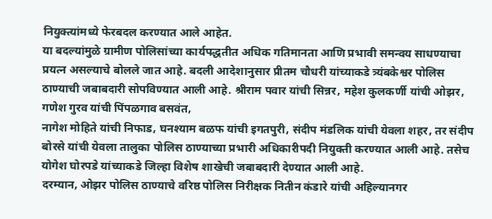नियुक्त्यांमध्ये फेरबदल करण्यात आले आहेत.
या बदल्यांमुळे ग्रामीण पोलिसांच्या कार्यपद्धतीत अधिक गतिमानता आणि प्रभावी समन्वय साधण्याचा प्रयत्न असल्याचे बोलले जात आहे. बदली आदेशानुसार प्रीतम चौधरी यांच्याकडे त्र्यंबकेश्वर पोलिस ठाण्याची जबाबदारी सोपविण्यात आली आहे. श्रीराम पवार यांची सिन्नर, महेश कुलकर्णी यांची ओझर, गणेश गुरव यांची पिंपळगाव बसवंत,
नागेश मोहिते यांची निफाड, घनश्याम बळफ यांची इगतपुरी, संदीप मंडलिक यांची येवला शहर, तर संदीप बोरसे यांची येवला तालुका पोलिस ठाण्याच्या प्रभारी अधिकारीपदी नियुक्ती करण्यात आली आहे. तसेच योगेश घोरपडे यांच्याकडे जिल्हा विशेष शाखेची जबाबदारी देण्यात आली आहे.
दरम्यान, ओझर पोलिस ठाण्याचे वरिष्ठ पोलिस निरीक्षक नितीन कंडारे यांची अहिल्यानगर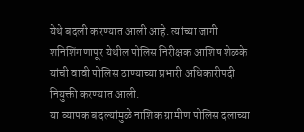येथे बदली करण्यात आली आहे. त्यांच्या जागी शनिशिंगणापूर येथील पोलिस निरीक्षक आशिष शेळके यांची वावी पोलिस ठाण्याच्या प्रभारी अधिकारीपदी नियुक्ती करण्यात आली.
या व्यापक बदल्यांमुळे नाशिक ग्रामीण पोलिस दलाच्या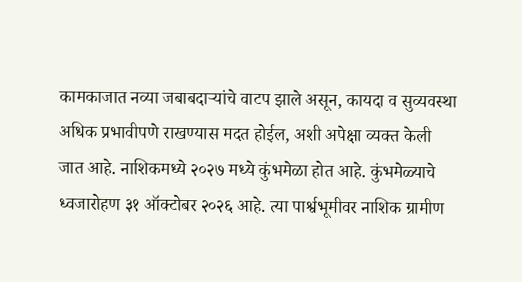कामकाजात नव्या जबाबदाऱ्यांचे वाटप झाले असून, कायदा व सुव्यवस्था अधिक प्रभावीपणे राखण्यास मदत होईल, अशी अपेक्षा व्यक्त केली जात आहे. नाशिकमध्ये २०२७ मध्ये कुंभमेळा होत आहे. कुंभमेळ्याचे ध्वजारोहण ३१ ऑक्टोबर २०२६ आहे. त्या पार्श्वभूमीवर नाशिक ग्रामीण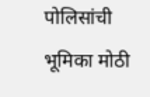पोलिसांची भूमिका मोठी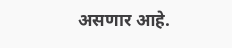असणार आहे.